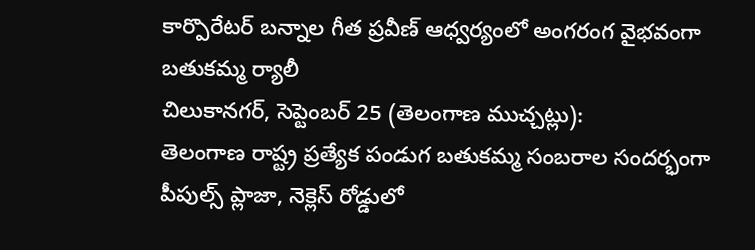కార్పొరేటర్ బన్నాల గీత ప్రవీణ్ ఆధ్వర్యంలో అంగరంగ వైభవంగా బతుకమ్మ ర్యాలీ
చిలుకానగర్, సెప్టెంబర్ 25 (తెలంగాణ ముచ్చట్లు):
తెలంగాణ రాష్ట్ర ప్రత్యేక పండుగ బతుకమ్మ సంబరాల సందర్భంగా పీపుల్స్ ప్లాజా, నెక్లెస్ రోడ్డులో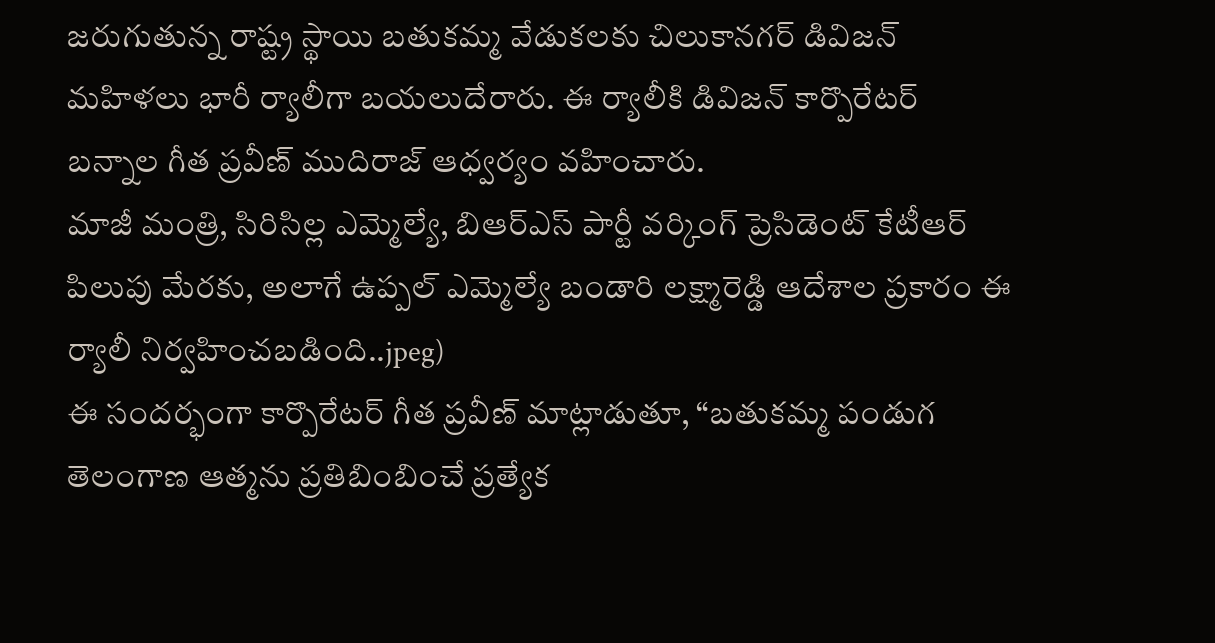జరుగుతున్న రాష్ట్ర స్థాయి బతుకమ్మ వేడుకలకు చిలుకానగర్ డివిజన్ మహిళలు భారీ ర్యాలీగా బయలుదేరారు. ఈ ర్యాలీకి డివిజన్ కార్పొరేటర్ బన్నాల గీత ప్రవీణ్ ముదిరాజ్ ఆధ్వర్యం వహించారు.
మాజీ మంత్రి, సిరిసిల్ల ఎమ్మెల్యే, బిఆర్ఎస్ పార్టీ వర్కింగ్ ప్రెసిడెంట్ కేటీఆర్ పిలుపు మేరకు, అలాగే ఉప్పల్ ఎమ్మెల్యే బండారి లక్ష్మారెడ్డి ఆదేశాల ప్రకారం ఈ ర్యాలీ నిర్వహించబడింది..jpeg)
ఈ సందర్భంగా కార్పొరేటర్ గీత ప్రవీణ్ మాట్లాడుతూ, “బతుకమ్మ పండుగ తెలంగాణ ఆత్మను ప్రతిబింబించే ప్రత్యేక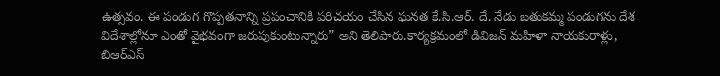ఉత్సవం. ఈ పండుగ గొప్పతనాన్ని ప్రపంచానికి పరిచయం చేసిన ఘనత కే.సి.ఆర్. దే. నేడు బతుకమ్మ పండుగను దేశ విదేశాల్లోనూ ఎంతో వైభవంగా జరుపుకుంటున్నారు” అని తెలిపారు.కార్యక్రమంలో డివిజన్ మహిళా నాయకురాళ్లు, బిఆర్ఎస్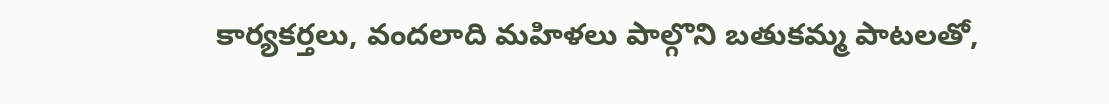కార్యకర్తలు, వందలాది మహిళలు పాల్గొని బతుకమ్మ పాటలతో,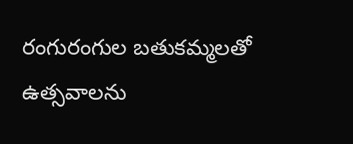రంగురంగుల బతుకమ్మలతో ఉత్సవాలను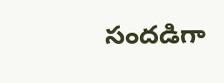సందడిగా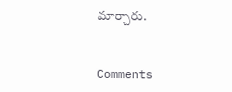మార్చారు.


Comments